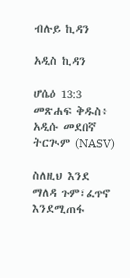ብሉይ ኪዳን

አዲስ ኪዳን

ሆሴዕ 13:3 መጽሐፍ ቅዱስ፥ አዲሱ መደበኛ ትርጒም (NASV)

ስለዚህ እንደ ማለዳ ጉም፣ፈጥኖ እንደሚጠፋ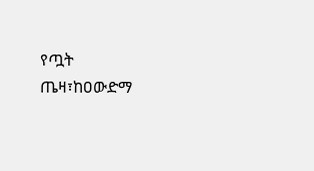የጧት ጤዛ፣ከዐውድማ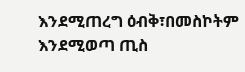እንደሚጠረግ ዕብቅ፣በመስኮትም እንደሚወጣ ጢስ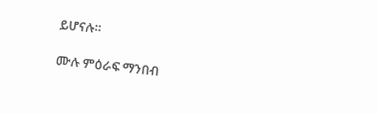ይሆናሉ።

ሙሉ ምዕራፍ ማንበብ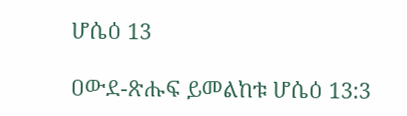ሆሴዕ 13

ዐውደ-ጽሑፍ ይመልከቱ ሆሴዕ 13:3